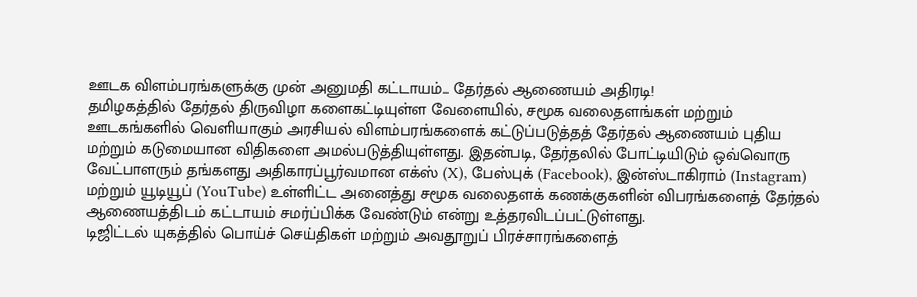ஊடக விளம்பரங்களுக்கு முன் அனுமதி கட்டாயம்... தேர்தல் ஆணையம் அதிரடி!
தமிழகத்தில் தேர்தல் திருவிழா களைகட்டியுள்ள வேளையில், சமூக வலைதளங்கள் மற்றும் ஊடகங்களில் வெளியாகும் அரசியல் விளம்பரங்களைக் கட்டுப்படுத்தத் தேர்தல் ஆணையம் புதிய மற்றும் கடுமையான விதிகளை அமல்படுத்தியுள்ளது. இதன்படி, தேர்தலில் போட்டியிடும் ஒவ்வொரு வேட்பாளரும் தங்களது அதிகாரப்பூர்வமான எக்ஸ் (X), பேஸ்புக் (Facebook), இன்ஸ்டாகிராம் (Instagram) மற்றும் யூடியூப் (YouTube) உள்ளிட்ட அனைத்து சமூக வலைதளக் கணக்குகளின் விபரங்களைத் தேர்தல் ஆணையத்திடம் கட்டாயம் சமர்ப்பிக்க வேண்டும் என்று உத்தரவிடப்பட்டுள்ளது.
டிஜிட்டல் யுகத்தில் பொய்ச் செய்திகள் மற்றும் அவதூறுப் பிரச்சாரங்களைத்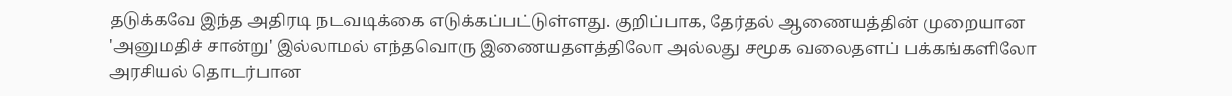தடுக்கவே இந்த அதிரடி நடவடிக்கை எடுக்கப்பட்டுள்ளது. குறிப்பாக, தேர்தல் ஆணையத்தின் முறையான 'அனுமதிச் சான்று' இல்லாமல் எந்தவொரு இணையதளத்திலோ அல்லது சமூக வலைதளப் பக்கங்களிலோ அரசியல் தொடர்பான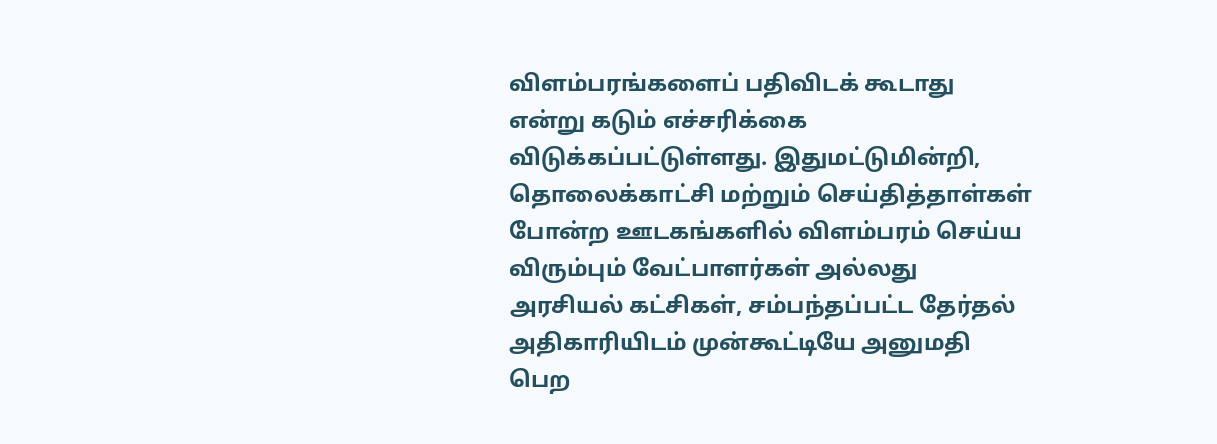விளம்பரங்களைப் பதிவிடக் கூடாது என்று கடும் எச்சரிக்கை விடுக்கப்பட்டுள்ளது. இதுமட்டுமின்றி, தொலைக்காட்சி மற்றும் செய்தித்தாள்கள் போன்ற ஊடகங்களில் விளம்பரம் செய்ய விரும்பும் வேட்பாளர்கள் அல்லது அரசியல் கட்சிகள், சம்பந்தப்பட்ட தேர்தல் அதிகாரியிடம் முன்கூட்டியே அனுமதி பெற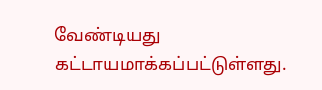வேண்டியது கட்டாயமாக்கப்பட்டுள்ளது.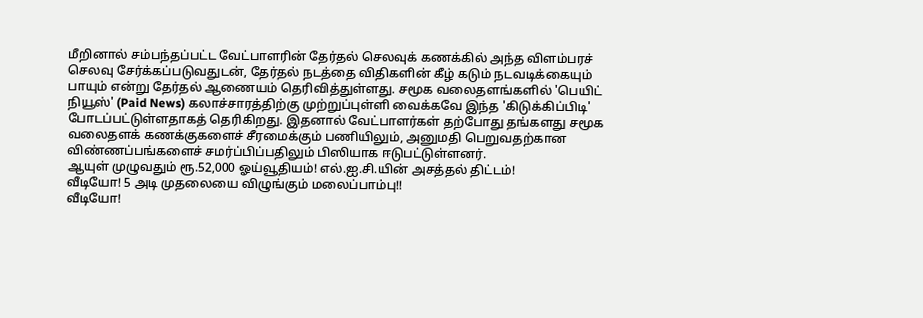மீறினால் சம்பந்தப்பட்ட வேட்பாளரின் தேர்தல் செலவுக் கணக்கில் அந்த விளம்பரச் செலவு சேர்க்கப்படுவதுடன், தேர்தல் நடத்தை விதிகளின் கீழ் கடும் நடவடிக்கையும் பாயும் என்று தேர்தல் ஆணையம் தெரிவித்துள்ளது. சமூக வலைதளங்களில் 'பெயிட் நியூஸ்' (Paid News) கலாச்சாரத்திற்கு முற்றுப்புள்ளி வைக்கவே இந்த 'கிடுக்கிப்பிடி' போடப்பட்டுள்ளதாகத் தெரிகிறது. இதனால் வேட்பாளர்கள் தற்போது தங்களது சமூக வலைதளக் கணக்குகளைச் சீரமைக்கும் பணியிலும், அனுமதி பெறுவதற்கான விண்ணப்பங்களைச் சமர்ப்பிப்பதிலும் பிஸியாக ஈடுபட்டுள்ளனர்.
ஆயுள் முழுவதும் ரூ.52,000 ஓய்வூதியம்! எல்.ஐ.சி.யின் அசத்தல் திட்டம்!
வீடியோ! 5 அடி முதலையை விழுங்கும் மலைப்பாம்பு!!
வீடியோ!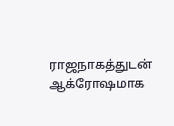ராஜநாகத்துடன் ஆக்ரோஷமாக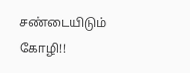சண்டையிடும் கோழி!!